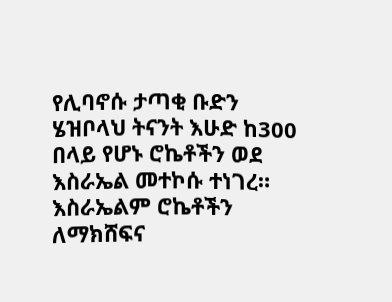የሊባኖሱ ታጣቂ ቡድን ሄዝቦላህ ትናንት እሁድ ከ300 በላይ የሆኑ ሮኬቶችን ወደ እስራኤል መተኮሱ ተነገረ።
እስራኤልም ሮኬቶችን ለማክሸፍና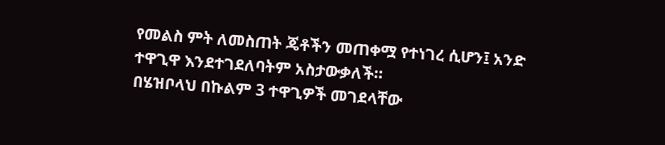የመልስ ምት ለመስጠት ጄቶችን መጠቀሟ የተነገረ ሲሆን፤ አንድ ተዋጊዋ እንደተገደለባትም አስታውቃለች።
በሄዝቦላህ በኩልም 3 ተዋጊዎች መገደላቸው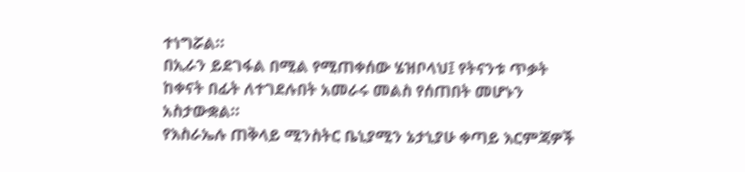ተነግሯል።
በኢራን ይደገፋል በሚል የሚጠቀሰው ሄዝቦላህ፤ የትናንቱ ጥቃት ከቀናት በፊት ለተገደሉበት አመራሩ መልስ የሰጠበት መሆኑን አስታውቋል።
የእስራኤሉ ጠቅላይ ሚንስትር ቤኒያሚን ኔታኒያሁ ቀጣይ እርምጃዎች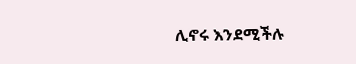ሊኖሩ እንደሚችሉ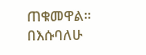ጠቁመዋል።
በእሱባለሁ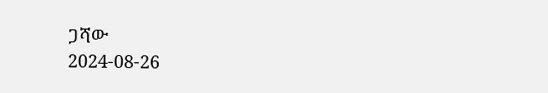ጋሻው
2024-08-26